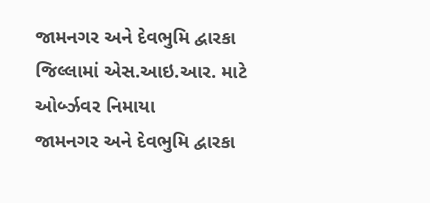જામનગર અને દેવભુમિ દ્વારકા જિલ્લામાં એસ.આઇ.આર. માટે ઓર્બ્ઝવર નિમાયા
જામનગર અને દેવભુમિ દ્વારકા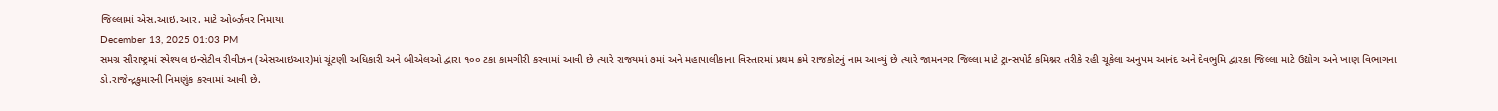જિલ્લામાં એસ.આઇ.આર. માટે ઓર્બ્ઝવર નિમાયા
December 13, 2025 01:03 PM
સમગ્ર સૌરાષ્ટ્રમાં સ્પેશ્યલ ઇન્સેટીવ રીવીઝન (એસઆઇઆર)માં ચૂંટણી અધિકારી અને બીએલઓ દ્વારા ૧૦૦ ટકા કામગીરી કરવામાં આવી છે ત્યારે રાજયમાં ૭માં અને મહાપાલીકાના વિસ્તારમાં પ્રથમ ક્રમે રાજકોટનું નામ આવ્યું છે ત્યારે જામનગર જિલ્લા માટે ટ્રાન્સપોર્ટ કમિશ્નર તરીકે રહી ચૂકેલા અનુપમ આનંદ અને દેવભુમિ દ્વારકા જિલ્લા માટે ઉદ્યોગ અને ખાણ વિભાગના ડો.રાજેન્દ્રકુમારની નિમણુંક કરવામાં આવી છે.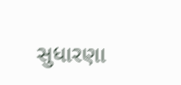સુધારણા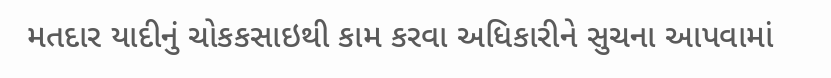મતદાર યાદીનું ચોકકસાઇથી કામ કરવા અધિકારીને સુચના આપવામાં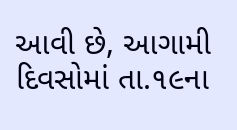આવી છે, આગામી દિવસોમાં તા.૧૯ના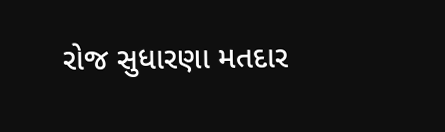રોજ સુધારણા મતદાર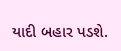યાદી બહાર પડશે.